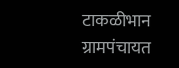टाकळीभान ग्रामपंचायत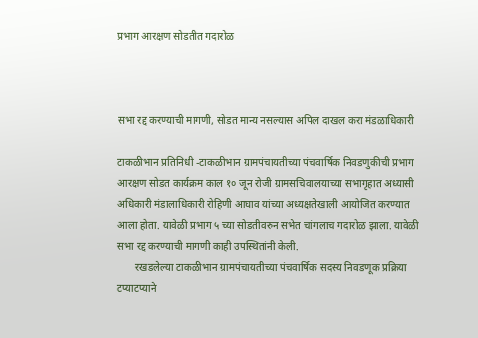प्रभाग आरक्षण सोडतीत गदारोळ



सभा रद्द करण्याची मागणी, सोडत मान्य नसल्यास अपिल दाखल करा मंडळाधिकारी

टाकळीभान प्रतिनिधी -टाकळीभान ग्रामपंचायतीच्या पंचवार्षिक निवडणुकीची प्रभाग आरक्षण सोडत कार्यक्रम काल १० जून रोजी ग्रामसचिवालयाच्या सभागृहात अध्यासी अधिकारी मंडालाधिकारी रोहिणी आघाव यांच्या अध्यक्षतेखाली आयोजित करण्यात आला होता. यावेळी प्रभाग ५ च्या सोडतीवरुन सभेत चांगलाच गदारोळ झाला. यावेळी सभा रद्द करण्याची मागणी काही उपस्थितांनी केली.
       रखडलेल्या टाकळीभान ग्रामपंचायतीच्या पंचवार्षिक सदस्य निवडणूक प्रक्रिया टप्याटप्याने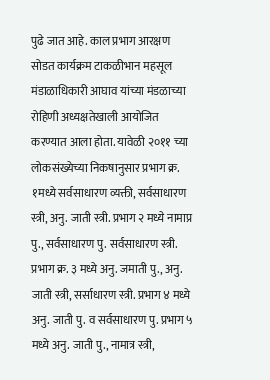पुढे जात आहे. काल प्रभाग आरक्षण सोडत कार्यक्रम टाकळीभान महसूल मंडाळाधिकारी आघाव यांच्या मंडळाच्या रोहिणी अध्यक्षतेखाली आयोजित करण्यात आला होता. यावेळी २०११ च्या लोकसंख्येच्या निकषानुसार प्रभाग क्र. १मध्ये सर्वसाधारण व्यक्ती, सर्वसाधारण स्त्री, अनु. जाती स्त्री. प्रभाग २ मध्ये नामाप्र पु., सर्वसाधारण पु. सर्वसाधारण स्त्री. प्रभाग क्र. ३ मध्ये अनु. जमाती पु., अनु. जाती स्त्री, सर्साधारण स्त्री. प्रभाग ४ मध्ये अनु. जाती पु. व सर्वसाधारण पु. प्रभाग ५ मध्ये अनु. जाती पु., नामात्र स्त्री,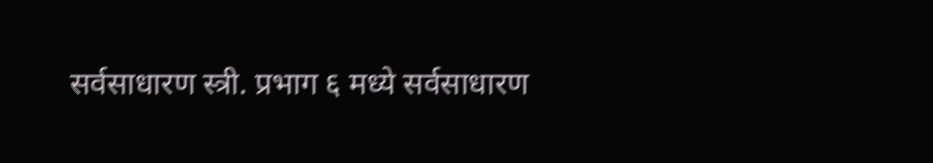सर्वसाधारण स्त्री. प्रभाग ६ मध्ये सर्वसाधारण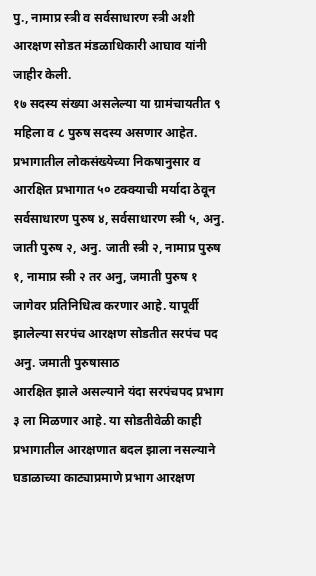पु., नामाप्र स्त्री व सर्वसाधारण स्त्री अशी आरक्षण सोडत मंडळाधिकारी आघाव यांनी जाहीर केली.
१७ सदस्य संख्या असलेल्या या ग्रामंचायतीत ९ महिला व ८ पुरुष सदस्य असणार आहेत. प्रभागातील लोकसंख्येच्या निकषानुसार व आरक्षित प्रभागात ५० टक्क्याची मर्यादा ठेवून सर्वसाधारण पुरुष ४, सर्वसाधारण स्त्री ५, अनु. जाती पुरुष २, अनु. जाती स्त्री २, नामाप्र पुरुष १, नामाप्र स्त्री २ तर अनु, जमाती पुरुष १ जागेवर प्रतिनिधित्व करणार आहे. यापूर्वी झालेल्या सरपंच आरक्षण सोडतीत सरपंच पद अनु. जमाती पुरुषासाठ
आरक्षित झाले असल्याने यंदा सरपंचपद प्रभाग ३ ला मिळणार आहे. या सोडतीवेळी काही प्रभागातील आरक्षणात बदल झाला नसल्याने घडाळाच्या काट्याप्रमाणे प्रभाग आरक्षण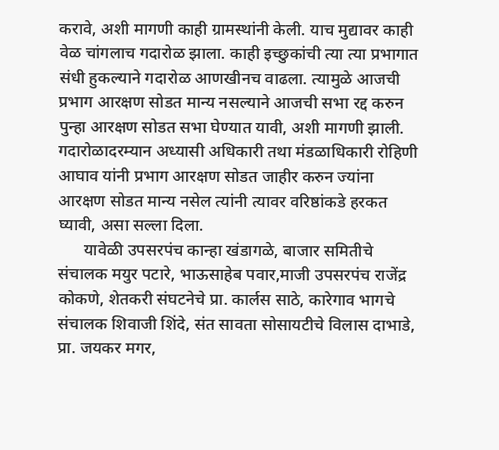करावे, अशी मागणी काही ग्रामस्थांनी केली. याच मुद्यावर काही वेळ चांगलाच गदारोळ झाला. काही इच्छुकांची त्या त्या प्रभागात संधी हुकल्याने गदारोळ आणखीनच वाढला. त्यामुळे आजची प्रभाग आरक्षण सोडत मान्य नसल्याने आजची सभा रद्द करुन पुन्हा आरक्षण सोडत सभा घेण्यात यावी, अशी मागणी झाली. गदारोळादरम्यान अध्यासी अधिकारी तथा मंडळाधिकारी रोहिणी आघाव यांनी प्रभाग आरक्षण सोडत जाहीर करुन ज्यांना आरक्षण सोडत मान्य नसेल त्यांनी त्यावर वरिष्ठांकडे हरकत घ्यावी, असा सल्ला दिला.
      यावेळी उपसरपंच कान्हा खंडागळे, बाजार समितीचे संचालक मयुर पटारे, भाऊसाहेब पवार,माजी उपसरपंच राजेंद्र कोकणे, शेतकरी संघटनेचे प्रा. कार्लस साठे, कारेगाव भागचे संचालक शिवाजी शिंदे, संत सावता सोसायटीचे विलास दाभाडे, प्रा. जयकर मगर,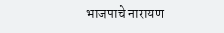भाजपाचे नारायण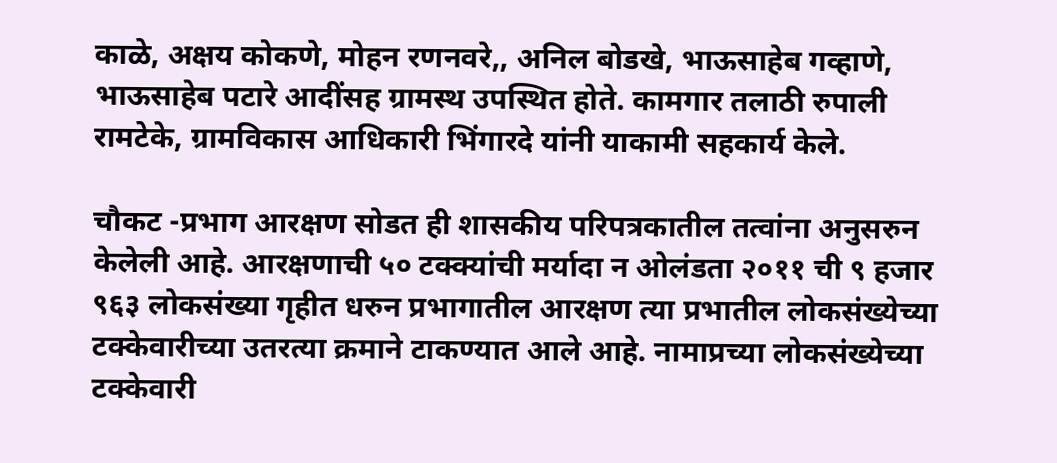काळे, अक्षय कोकणे, मोहन रणनवरे,, अनिल बोडखे, भाऊसाहेब गव्हाणे, भाऊसाहेब पटारे आदींसह ग्रामस्थ उपस्थित होते. कामगार तलाठी रुपाली रामटेके, ग्रामविकास आधिकारी भिंगारदे यांनी याकामी सहकार्य केले.

चौकट -प्रभाग आरक्षण सोडत ही शासकीय परिपत्रकातील तत्वांना अनुसरुन केलेली आहे. आरक्षणाची ५० टक्क्यांची मर्यादा न ओलंडता २०११ ची ९ हजार ९६३ लोकसंख्या गृहीत धरुन प्रभागातील आरक्षण त्या प्रभातील लोकसंख्येच्या टक्केवारीच्या उतरत्या क्रमाने टाकण्यात आले आहे. नामाप्रच्या लोकसंख्येच्या टक्केवारी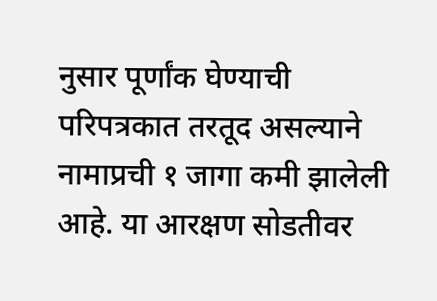नुसार पूर्णांक घेण्याची परिपत्रकात तरतूद असल्याने नामाप्रची १ जागा कमी झालेली आहे. या आरक्षण सोडतीवर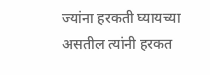ज्यांना हरकती घ्यायच्या असतील त्यांनी हरकत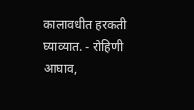कालावधीत हरकती घ्याव्यात. - रोहिणी आघाव,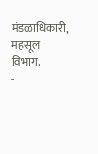मंडळाधिकारी, महसूल विभाग.
-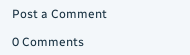Post a Comment

0 Comments